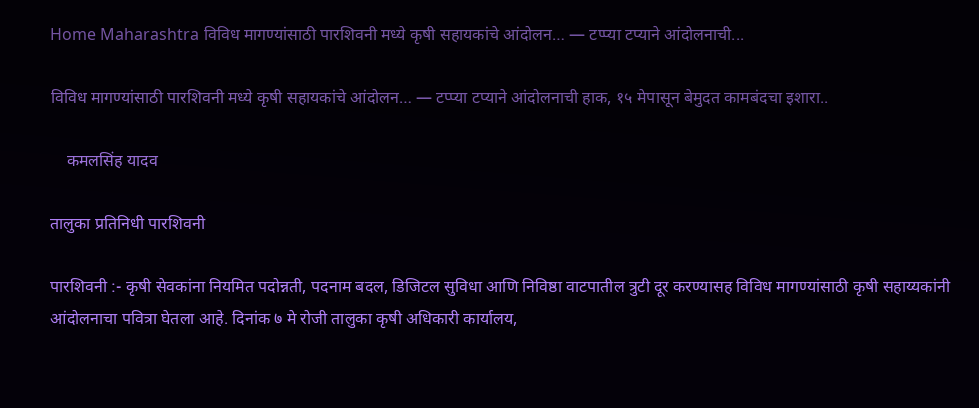Home Maharashtra विविध मागण्यांसाठी पारशिवनी मध्ये कृषी सहायकांचे आंदोलन… — टप्प्या टप्याने आंदोलनाची...

विविध मागण्यांसाठी पारशिवनी मध्ये कृषी सहायकांचे आंदोलन… — टप्प्या टप्याने आंदोलनाची हाक, १५ मेपासून बेमुदत कामबंदचा इशारा..

    कमलसिंह यादव

तालुका प्रतिनिधी पारशिवनी

पारशिवनी :- कृषी सेवकांना नियमित पदोन्नती, पदनाम बदल, डिजिटल सुविधा आणि निविष्ठा वाटपातील त्रुटी दूर करण्यासह विविध मागण्यांसाठी कृषी सहाय्यकांनी आंदोलनाचा पवित्रा घेतला आहे. दिनांक ७ मे रोजी तालुका कृषी अधिकारी कार्यालय,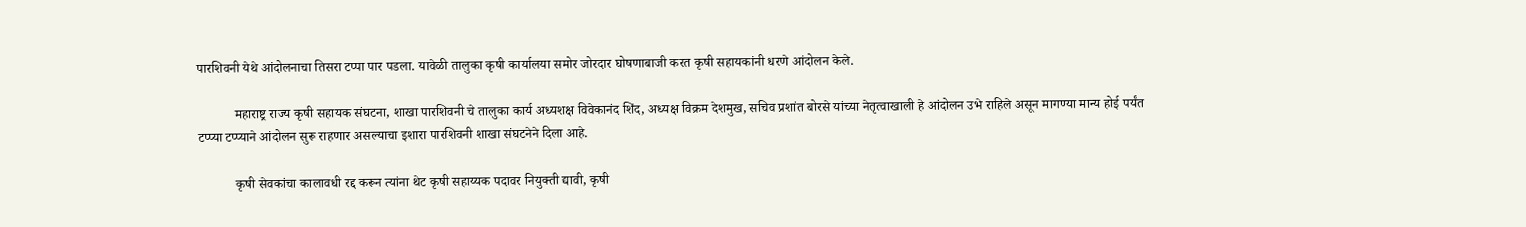पारशिवनी येथे आंदोलनाचा तिसरा टप्पा पार पडला. यावेळी तालुका कृषी कार्यालया समोर जोरदार घोषणाबाजी करत कृषी सहायकांनी धरणे आंदोलन केले.

           महाराष्ट्र राज्य कृषी सहायक संघटना, शाखा पारशिवनी चे तालुका कार्य अध्यशक्ष विवेकानंद शिंद, अध्यक्ष विक्रम देशमुख, सचिव प्रशांत बोरसे यांच्या नेतृत्वाखाली हे आंदोलन उभे राहिले असून मागण्या मान्य होई पर्यंत टप्प्या टप्प्याने आंदोलन सुरू राहणार असल्याचा इशारा पारशिवनी शाखा संघटनेने दिला आहे.

           कृषी सेवकांचा कालावधी रद्द करून त्यांना थेट कृषी सहाय्यक पदावर नियुक्ती द्यावी, कृषी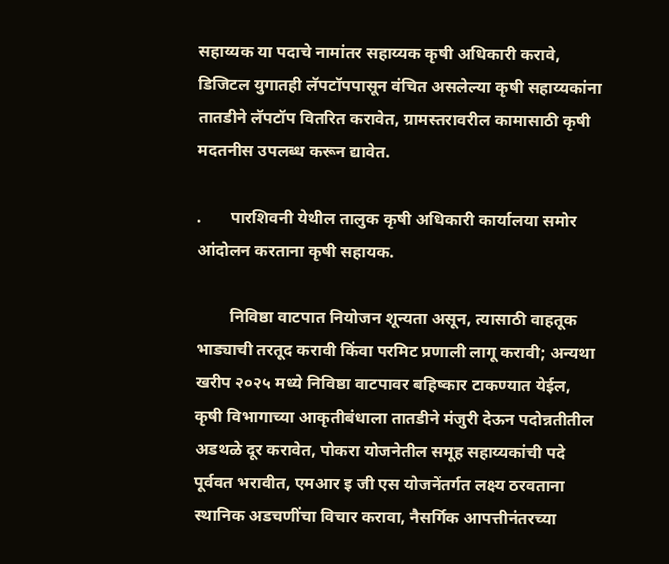सहाय्यक या पदाचे नामांतर सहाय्यक कृषी अधिकारी करावे, डिजिटल युगातही लॅपटॉपपासून वंचित असलेल्या कृषी सहाय्यकांना तातडीने लॅपटॉप वितरित करावेत, ग्रामस्तरावरील कामासाठी कृषी मदतनीस उपलब्ध करून द्यावेत.

.       पारशिवनी येथील तालुक कृषी अधिकारी कार्यालया समोर आंदोलन करताना कृषी सहायक.

        निविष्ठा वाटपात नियोजन शून्यता असून, त्यासाठी वाहतूक भाड्याची तरतूद करावी किंवा परमिट प्रणाली लागू करावी; अन्यथा खरीप २०२५ मध्ये निविष्ठा वाटपावर बहिष्कार टाकण्यात येईल, कृषी विभागाच्या आकृतीबंधाला तातडीने मंजुरी देऊन पदोन्नतीतील अडथळे दूर करावेत, पोकरा योजनेतील समूह सहाय्यकांची पदे पूर्ववत भरावीत, एमआर इ जी एस योजनेंतर्गत लक्ष्य ठरवताना स्थानिक अडचणींचा विचार करावा, नैसर्गिक आपत्तीनंतरच्या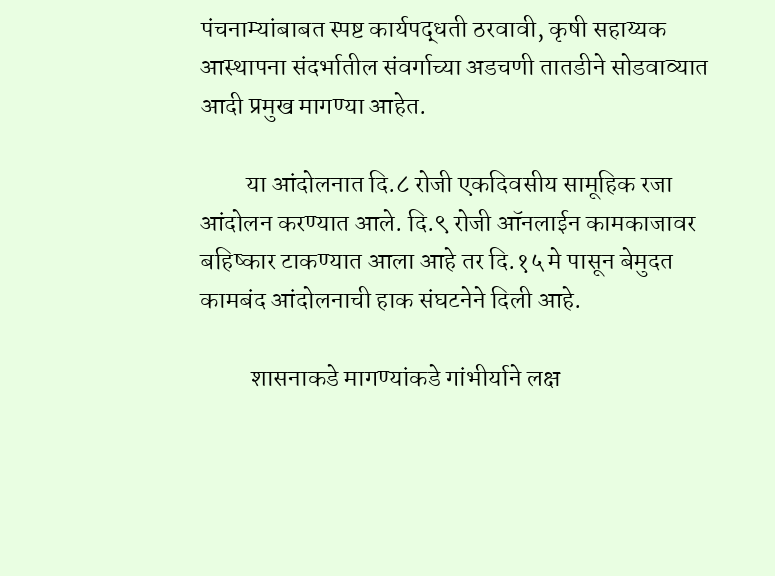पंचनाम्यांबाबत स्पष्ट कार्यपद्धती ठरवावी, कृषी सहाय्यक आस्थापना संदर्भातील संवर्गाच्या अडचणी तातडीने सोडवाव्यात आदी प्रमुख मागण्या आहेत.

         या आंदोलनात दि.८ रोजी एकदिवसीय सामूहिक रजा आंदोलन करण्यात आले. दि.९ रोजी ऑनलाईन कामकाजावर बहिष्कार टाकण्यात आला आहे तर दि.१५ मे पासून बेमुदत कामबंद आंदोलनाची हाक संघटनेने दिली आहे.

          शासनाकडे मागण्यांकडे गांभीर्याने लक्ष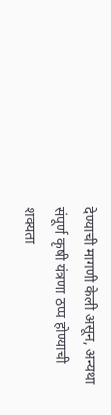देण्याची मागणी केली असून, अन्यथा संपूर्ण कृषी यंत्रणा ठप्प होण्याची शक्यता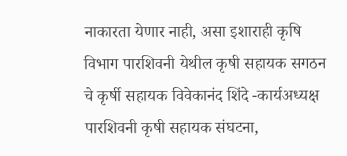नाकारता येणार नाही, असा इशाराही कृषि विभाग पारशिवनी येथील कृषी सहायक सगठन चे कृर्षी सहायक विवेकानंद शिंदे -कार्यअध्यक्ष पारशिवनी कृषी सहायक संघटना,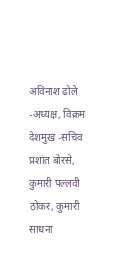अविनाश ढोले -अध्यक्ष, विक्रम देशमुख -सचिव प्रशांत बोरसे, कुमारी पल्लवी ठोकर, कुमारी साधना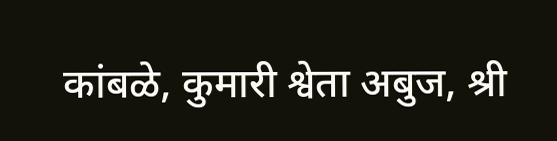कांबळे, कुमारी श्वेता अबुज, श्री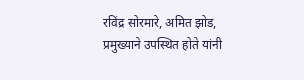रविंद्र सोरमारे, अमित झोड, प्रमुख्याने उपस्थित होते यांनी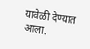यावेळी देण्यात आला.